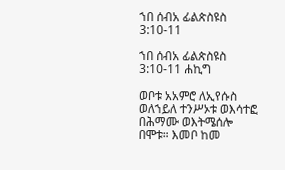ኀበ ሰብአ ፊልጵስዩስ 3:10-11

ኀበ ሰብአ ፊልጵስዩስ 3:10-11 ሐኪግ

ወቦቱ አአምሮ ለኢየሱስ ወለኀይለ ተንሥኦቱ ወእሳተፎ በሕማሙ ወእትሜሰሎ በሞቱ። እመቦ ከመ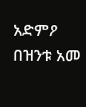አድምዖ በዝንቱ አመ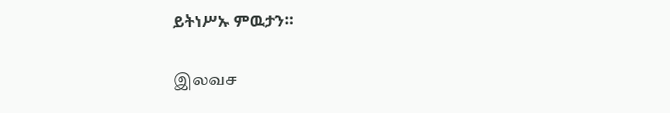ይትነሥኡ ምዉታን።

இலவச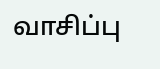வாசிப்பு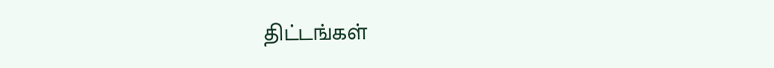திட்டங்கள்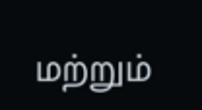மற்றும்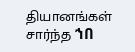தியானங்கள் சார்ந்த ኀበ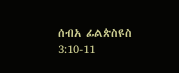ሰብአ ፊልጵስዩስ 3:10-11